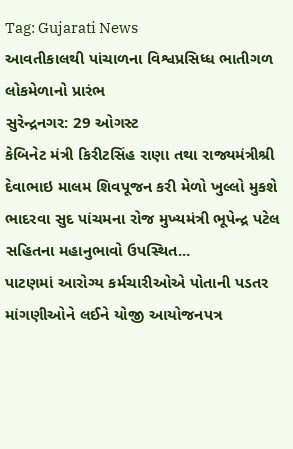Tag: Gujarati News
આવતીકાલથી પાંચાળના વિશ્વપ્રસિધ્ધ ભાતીગળ લોકમેળાનો પ્રારંભ
સુરેન્દ્રનગર: 29 ઓગસ્ટ
કેબિનેટ મંત્રી કિરીટસિંહ રાણા તથા રાજ્યમંત્રીશ્રી દેવાભાઇ માલમ શિવપૂજન કરી મેળો ખુલ્લો મુકશે
ભાદરવા સુદ પાંચમના રોજ મુખ્યમંત્રી ભૂપેન્દ્ર પટેલ સહિતના મહાનુભાવો ઉપસ્થિત...
પાટણમાં આરોગ્ય કર્મચારીઓએ પોતાની પડતર માંગણીઓને લઈને યોજી આયોજનપત્ર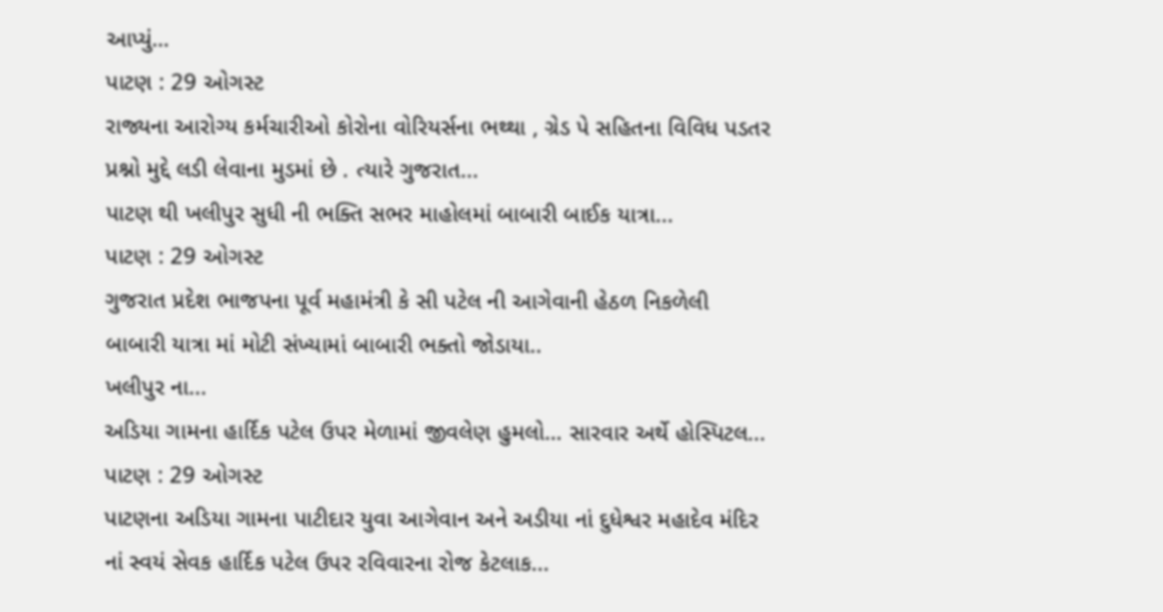આપ્યું…
પાટણ : 29 ઓગસ્ટ
રાજ્યના આરોગ્ય કર્મચારીઓ કોરોના વોરિયર્સના ભથ્થા , ગ્રેડ પે સહિતના વિવિધ પડતર પ્રશ્નો મુદ્દે લડી લેવાના મુડમાં છે . ત્યારે ગુજરાત...
પાટણ થી ખલીપુર સુધી ની ભક્તિ સભર માહોલમાં બાબારી બાઈક યાત્રા...
પાટણ : 29 ઓગસ્ટ
ગુજરાત પ્રદેશ ભાજપના પૂર્વ મહામંત્રી કે સી પટેલ ની આગેવાની હેઠળ નિકળેલી બાબારી યાત્રા માં મોટી સંખ્યામાં બાબારી ભક્તો જોડાયા..
ખલીપુર ના...
અડિયા ગામના હાર્દિક પટેલ ઉપર મેળામાં જીવલેણ હુમલો… સારવાર અર્થે હોસ્પિટલ...
પાટણ : 29 ઓગસ્ટ
પાટણના અડિયા ગામના પાટીદાર યુવા આગેવાન અને અડીયા નાં દુધેશ્વર મહાદેવ મંદિર નાં સ્વયં સેવક હાર્દિક પટેલ ઉપર રવિવારના રોજ કેટલાક...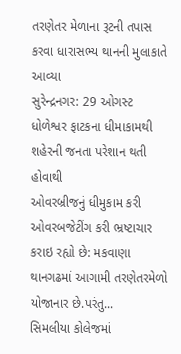તરણેતર મેળાના રૂટની તપાસ કરવા ધારાસભ્ય થાનની મુલાકાતે આવ્યા
સુરેન્દ્રનગર: 29 ઓગસ્ટ
ધોળેશ્વર ફાટકના ધીમાકામથી શહેરની જનતા પરેશાન થતી હોવાથી
ઓવરબ્રીજનું ધીમુકામ કરી ઓવરબજેટીંગ કરી ભ્રષ્ટાચાર કરાઇ રહ્યો છે: મકવાણા
થાનગઢમાં આગામી તરણેતરમેળો યોજાનાર છે.પરંતુ...
સિમલીયા કોલેજમાં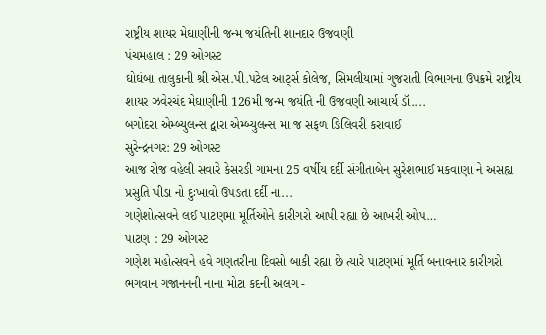રાષ્ટ્રીય શાયર મેઘાણીની જન્મ જયંતિની શાનદાર ઉજવણી
પંચમહાલ : 29 ઓગસ્ટ
ઘોઘંબા તાલુકાની શ્રી એસ.પી.પટેલ આર્ટ્સ કોલેજ, સિમલીયામાં ગુજરાતી વિભાગના ઉપક્રમે રાષ્ટ્રીય શાયર ઝવેરચંદ મેઘાણીની 126મી જન્મ જયંતિ ની ઉજવણી આચાર્ય ડૉ....
બગોદરા એમ્બ્યુલન્સ દ્વારા એમ્બ્યુલન્સ મા જ સફળ ઙિલિવરી કરાવાઈ
સુરેન્દ્રનગર: 29 ઓગસ્ટ
આજ રોજ વહેલી સવારે કેસરઙી ગામના 25 વર્ષીય દર્દી સંગીતાબેન સુરેશભાઈ મકવાણા ને અસહ્ય પ્રસુતિ પીડા નો દુઃખાવો ઉપઙતા દર્દી ના...
ગણેશોત્સવને લઈ પાટણમા મૂર્તિઓને કારીગરો આપી રહ્યા છે આખરી ઓપ…
પાટણ : 29 ઓગસ્ટ
ગણેશ મહોત્સવને હવે ગણતરીના દિવસો બાકી રહ્યા છે ત્યારે પાટણમાં મૂર્તિ બનાવનાર કારીગરો ભગવાન ગજાનનની નાના મોટા કદની અલગ -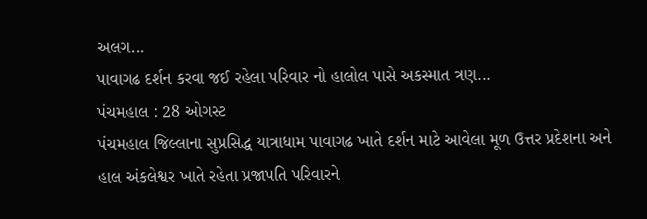અલગ...
પાવાગઢ દર્શન કરવા જઈ રહેલા પરિવાર નો હાલોલ પાસે અકસ્માત ત્રણ...
પંચમહાલ : 28 ઓગસ્ટ
પંચમહાલ જિલ્લાના સુપ્રસિદ્ધ યાત્રાધામ પાવાગઢ ખાતે દર્શન માટે આવેલા મૂળ ઉત્તર પ્રદેશના અને હાલ અંકલેશ્વર ખાતે રહેતા પ્રજાપતિ પરિવારને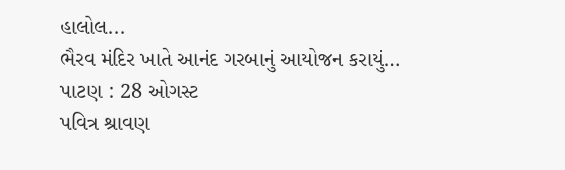હાલોલ...
ભૈરવ મંદિર ખાતે આનંદ ગરબાનું આયોજન કરાયું…
પાટણ : 28 ઓગસ્ટ
પવિત્ર શ્રાવણ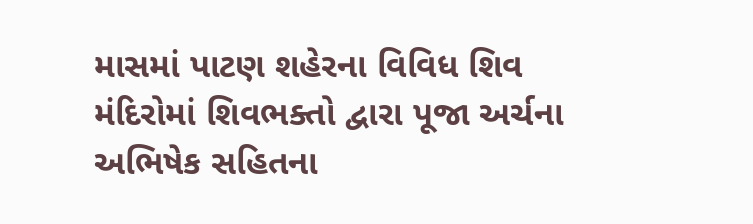માસમાં પાટણ શહેરના વિવિધ શિવ મંદિરોમાં શિવભક્તો દ્વારા પૂજા અર્ચના અભિષેક સહિતના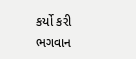કર્યો કરી ભગવાન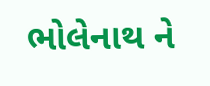ભોલેનાથ ને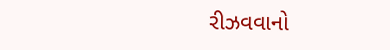રીઝવવાનો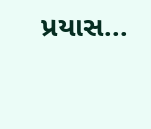પ્રયાસ...